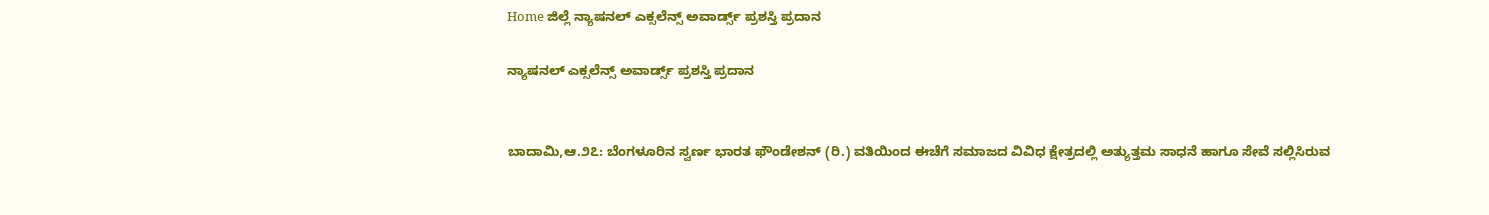Home ಜಿಲ್ಲೆ ನ್ಯಾಷನಲ್ ಎಕ್ಸಲೆನ್ಸ್ ಅವಾರ್ಡ್ಸ್ ಪ್ರಶಸ್ತಿ ಪ್ರದಾನ

ನ್ಯಾಷನಲ್ ಎಕ್ಸಲೆನ್ಸ್ ಅವಾರ್ಡ್ಸ್ ಪ್ರಶಸ್ತಿ ಪ್ರದಾನ


ಬಾದಾಮಿ,ಆ.೨೭: ಬೆಂಗಳೂರಿನ ಸ್ವರ್ಣ ಭಾರತ ಫೌಂಡೇಶನ್ (ರಿ.) ವತಿಯಿಂದ ಈಚೆಗೆ ಸಮಾಜದ ವಿವಿಧ ಕ್ಷೇತ್ರದಲ್ಲಿ ಅತ್ಯುತ್ತಮ ಸಾಧನೆ ಹಾಗೂ ಸೇವೆ ಸಲ್ಲಿಸಿರುವ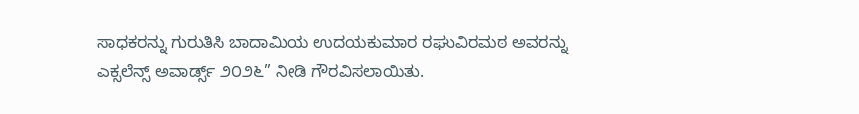ಸಾಧಕರನ್ನು ಗುರುತಿಸಿ ಬಾದಾಮಿಯ ಉದಯಕುಮಾರ ರಘುವಿರಮಠ ಅವರನ್ನು ಎಕ್ಸಲೆನ್ಸ್ ಅವಾರ್ಡ್ಸ್ ೨೦೨೬” ನೀಡಿ ಗೌರವಿಸಲಾಯಿತು.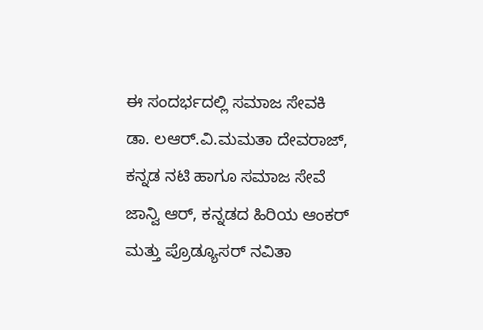ಈ ಸಂದರ್ಭದಲ್ಲಿ ಸಮಾಜ ಸೇವಕಿ ಡಾ. ಲಆರ್.ವಿ.ಮಮತಾ ದೇವರಾಜ್, ಕನ್ನಡ ನಟಿ ಹಾಗೂ ಸಮಾಜ ಸೇವೆ ಜಾನ್ವಿ ಆರ್, ಕನ್ನಡದ ಹಿರಿಯ ಆಂಕರ್ ಮತ್ತು ಪ್ರೊಡ್ಯೂಸರ್ ನವಿತಾ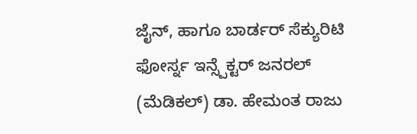ಜೈನ್, ಹಾಗೂ ಬಾರ್ಡರ್ ಸೆಕ್ಯುರಿಟಿ ಫೋರ್ಸ್ನ ಇನ್ಸ್ಪೆಕ್ಟರ್ ಜನರಲ್ (ಮೆಡಿಕಲ್) ಡಾ. ಹೇಮಂತ ರಾಜು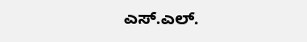ಎಸ್.ಎಲ್.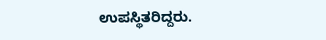ಉಪಸ್ಥಿತರಿದ್ದರು.